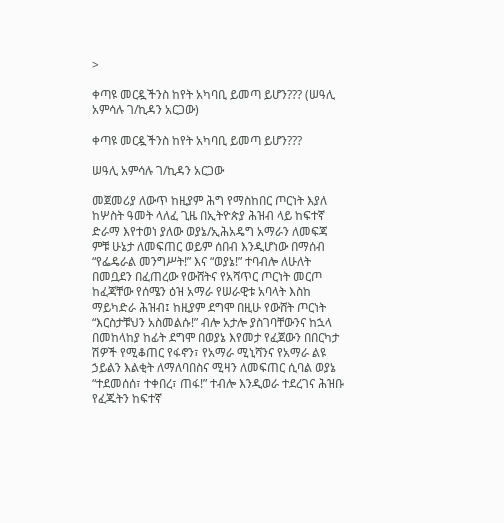>

ቀጣዩ መርዷችንስ ከየት አካባቢ ይመጣ ይሆን??? (ሠዓሊ አምሳሉ ገ/ኪዳን አርጋው)

ቀጣዩ መርዷችንስ ከየት አካባቢ ይመጣ ይሆን???

ሠዓሊ አምሳሉ ገ/ኪዳን አርጋው

መጀመሪያ ለውጥ ከዚያም ሕግ የማስከበር ጦርነት እያለ ከሦስት ዓመት ላለፈ ጊዜ በኢትዮጵያ ሕዝብ ላይ ከፍተኛ ድራማ እየተወነ ያለው ወያኔ/ኢሕአዴግ አማራን ለመፍጃ ምቹ ሁኔታ ለመፍጠር ወይም ሰበብ እንዲሆነው በማሰብ “የፌዴራል መንግሥት!” እና “ወያኔ!” ተባብሎ ለሁለት በመቧደን በፈጠረው የውሸትና የአሻጥር ጦርነት መርጦ ከፈጃቸው የሰሜን ዕዝ አማራ የሠራዊቱ አባላት እስከ ማይካድራ ሕዝብ፤ ከዚያም ደግሞ በዚሁ የውሸት ጦርነት “እርስታቹህን አስመልሱ!” ብሎ አታሎ ያስገባቸውንና ከኋላ በመከላከያ ከፊት ደግሞ በወያኔ እየመታ የፈጀውን በበርካታ ሽዎች የሚቆጠር የፋኖን፣ የአማራ ሚኒሻንና የአማራ ልዩ ኃይልን እልቂት ለማለባበስና ሚዛን ለመፍጠር ሲባል ወያኔ “ተደመሰሰ፣ ተቀበረ፣ ጠፋ!” ተብሎ እንዲወራ ተደረገና ሕዝቡ የፈጁትን ከፍተኛ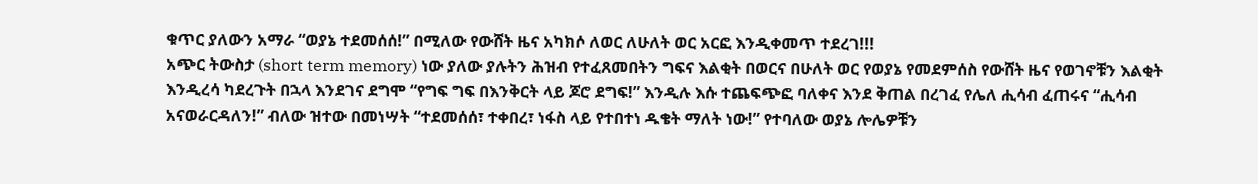ቁጥር ያለውን አማራ “ወያኔ ተደመሰሰ!” በሚለው የውሸት ዜና አካክሶ ለወር ለሁለት ወር አርፎ እንዲቀመጥ ተደረገ!!!
አጭር ትውስታ (short term memory) ነው ያለው ያሉትን ሕዝብ የተፈጸመበትን ግፍና እልቂት በወርና በሁለት ወር የወያኔ የመደምሰስ የውሸት ዜና የወገኖቹን እልቂት እንዲረሳ ካደረጉት በኋላ እንደገና ደግሞ “የግፍ ግፍ በእንቅርት ላይ ጆሮ ደግፍ!” እንዲሉ እሱ ተጨፍጭፎ ባለቀና እንደ ቅጠል በረገፈ የሌለ ሒሳብ ፈጠሩና “ሒሳብ አናወራርዳለን!” ብለው ዝተው በመነሣት “ተደመሰሰ፣ ተቀበረ፣ ነፋስ ላይ የተበተነ ዱቄት ማለት ነው!” የተባለው ወያኔ ሎሌዎቹን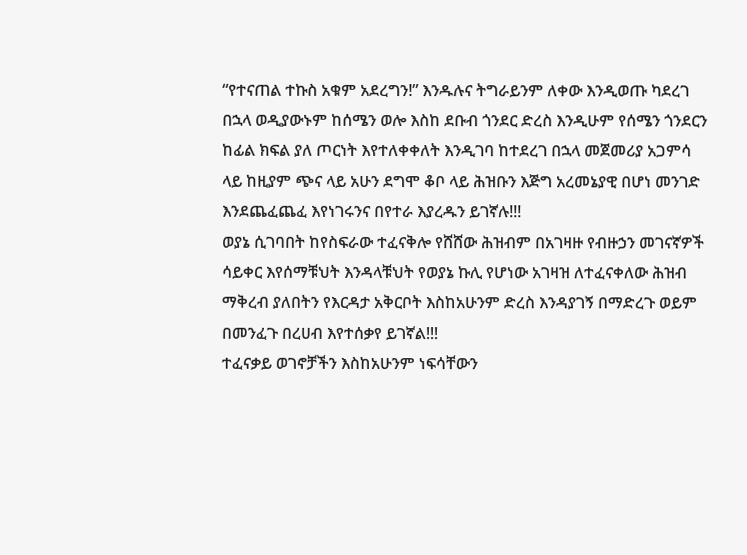“የተናጠል ተኩስ አቁም አደረግን!” እንዱሉና ትግራይንም ለቀው እንዲወጡ ካደረገ በኋላ ወዲያውኑም ከሰሜን ወሎ እስከ ደቡብ ጎንደር ድረስ እንዲሁም የሰሜን ጎንደርን ከፊል ክፍል ያለ ጦርነት እየተለቀቀለት እንዲገባ ከተደረገ በኋላ መጀመሪያ አጋምሳ ላይ ከዚያም ጭና ላይ አሁን ደግሞ ቆቦ ላይ ሕዝቡን እጅግ አረመኔያዊ በሆነ መንገድ እንደጨፈጨፈ እየነገሩንና በየተራ እያረዱን ይገኛሉ!!!
ወያኔ ሲገባበት ከየስፍራው ተፈናቅሎ የሸሸው ሕዝብም በአገዛዙ የብዙኃን መገናኛዎች ሳይቀር እየሰማቹህት እንዳላቹህት የወያኔ ኩሊ የሆነው አገዛዝ ለተፈናቀለው ሕዝብ ማቅረብ ያለበትን የእርዳታ አቅርቦት እስከአሁንም ድረስ እንዳያገኝ በማድረጉ ወይም በመንፈጉ በረሀብ እየተሰቃየ ይገኛል!!!
ተፈናቃይ ወገኖቻችን እስከአሁንም ነፍሳቸውን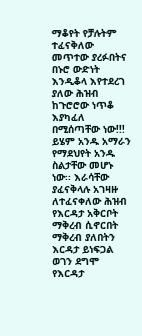ማቆየት የቻሉትም ተፈናቅለው መጥተው ያረፉበትና በኑሮ ውድነት እንዲቆላ እየተደረገ ያለው ሕዝብ ከጉሮሮው ነጥቆ እያካፈለ በሚሰጣቸው ነው!!! ይሄም አንዱ አማራን የማደህየት አንዱ ስልታቸው መሆኑ ነው፡፡ እራሳቸው ያፈናቅላሉ አገዛዙ ለተፈናቀለው ሕዝብ የእርዳታ አቅርቦት ማቅረብ ሲኖርበት ማቅረብ ያለበትን እርዳታ ይነፍጋል ወገን ደግሞ የእርዳታ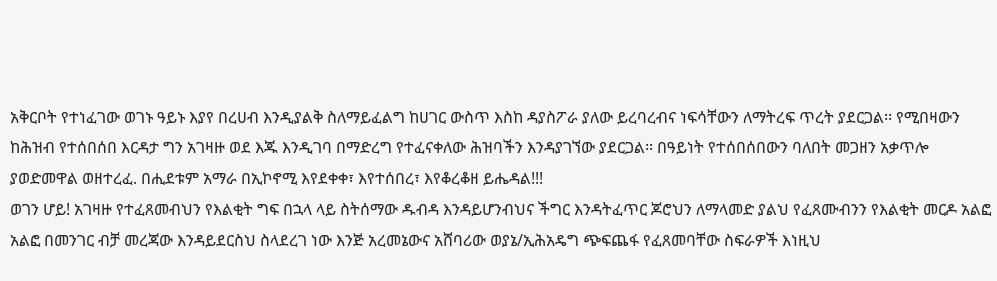አቅርቦት የተነፈገው ወገኑ ዓይኑ እያየ በረሀብ እንዲያልቅ ስለማይፈልግ ከሀገር ውስጥ እስከ ዳያስፖራ ያለው ይረባረብና ነፍሳቸውን ለማትረፍ ጥረት ያደርጋል፡፡ የሚበዛውን ከሕዝብ የተሰበሰበ እርዳታ ግን አገዛዙ ወደ እጁ እንዲገባ በማድረግ የተፈናቀለው ሕዝባችን እንዳያገኘው ያደርጋል፡፡ በዓይነት የተሰበሰበውን ባለበት መጋዘን አቃጥሎ ያወድመዋል ወዘተረፈ. በሒደቱም አማራ በኢኮኖሚ እየደቀቀ፣ እየተሰበረ፣ እየቆረቆዘ ይሔዳል!!!
ወገን ሆይ! አገዛዙ የተፈጸመብህን የእልቂት ግፍ በኋላ ላይ ስትሰማው ዱብዳ እንዳይሆንብህና ችግር እንዳትፈጥር ጆሮህን ለማላመድ ያልህ የፈጸሙብንን የእልቂት መርዶ አልፎ አልፎ በመንገር ብቻ መረጃው እንዳይደርስህ ስላደረገ ነው እንጅ አረመኔውና አሸባሪው ወያኔ/ኢሕአዴግ ጭፍጨፋ የፈጸመባቸው ስፍራዎች እነዚህ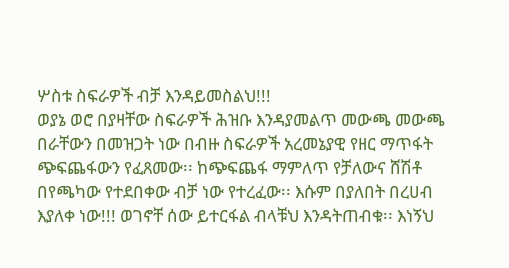ሦስቱ ስፍራዎች ብቻ እንዳይመስልህ!!!
ወያኔ ወሮ በያዛቸው ስፍራዎች ሕዝቡ እንዳያመልጥ መውጫ መውጫ በራቸውን በመዝጋት ነው በብዙ ስፍራዎች አረመኔያዊ የዘር ማጥፋት ጭፍጨፋውን የፈጸመው፡፡ ከጭፍጨፋ ማምለጥ የቻለውና ሸሽቶ በየጫካው የተደበቀው ብቻ ነው የተረፈው፡፡ እሱም በያለበት በረሀብ እያለቀ ነው!!! ወገኖቸ ሰው ይተርፋል ብላቹህ እንዳትጠብቁ፡፡ እነኝህ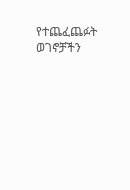የተጨፈጨፉት ወገኖቻችን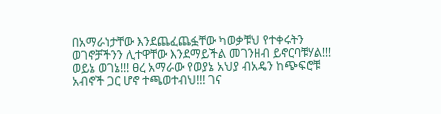በአማራነታቸው እንደጨፈጨፏቸው ካወቃቹህ የተቀሩትን ወገኖቻችንን ሊተዋቸው እንደማይችል መገንዘብ ይኖርባቹሃል!!!
ወይኔ ወገኔ!!! ፀረ አማራው የወያኔ አህያ ብአዴን ከጭፍሮቹ አብኖች ጋር ሆኖ ተጫወተብህ!!! ገና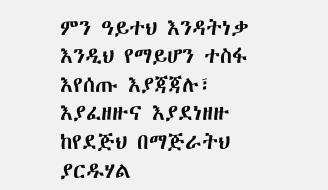ምን ዓይተህ እንዳትነቃ እንዲህ የማይሆን ተስፋ እየሰጡ እያጃጃሉ፣ እያፈዘዙና እያደነዘዙ ከየደጅህ በማጅራትህ ያርዱሃል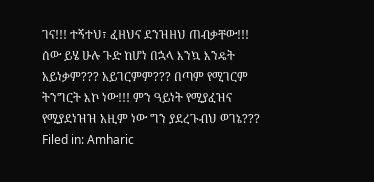ገና!!! ተኝተህ፣ ፈዘህና ደንዝዘህ ጠብቃቸው!!!
ሰው ይሄ ሁሉ ጉድ ከሆነ በኋላ እንኳ እንዴት አይነቃም??? አይገርምም??? በጣም የሚገርም ትንግርት እኮ ነው!!! ምን ዓይነት የሚያፈዝና የሚያደነዝዝ አዚም ነው ግን ያደረጉብህ ወገኔ???
Filed in: Amharic